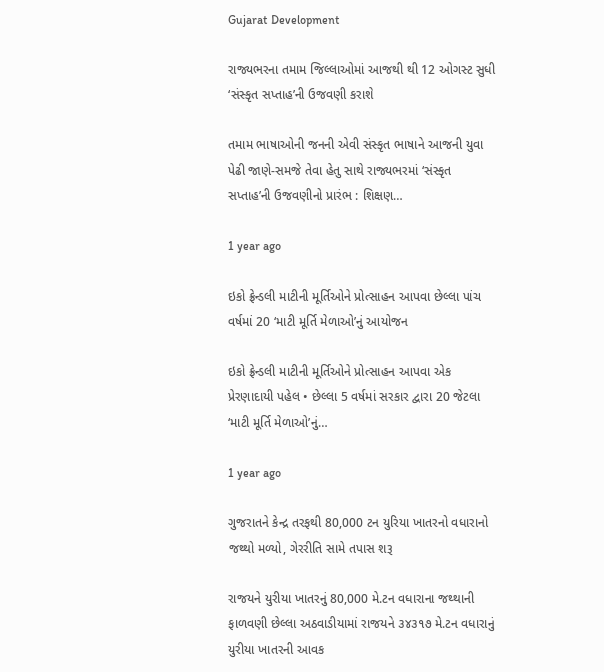Gujarat Development

રાજ્યભરના તમામ જિલ્લાઓમાં આજથી થી 12 ઓગસ્ટ સુધી ‘સંસ્કૃત સપ્તાહ’ની ઉજવણી કરાશે

તમામ ભાષાઓની જનની એવી સંસ્કૃત ભાષાને આજની યુવા પેઢી જાણે-સમજે તેવા હેતુ સાથે રાજ્યભરમાં ‘સંસ્કૃત સપ્તાહ’ની ઉજવણીનો પ્રારંભ : શિક્ષણ…

1 year ago

ઇકો ફ્રેન્ડલી માટીની મૂર્તિઓને પ્રોત્સાહન આપવા છેલ્લા પાંચ વર્ષમાં 20 ‘માટી મૂર્તિ મેળાઓ’નું આયોજન

ઇકો ફ્રેન્ડલી માટીની મૂર્તિઓને પ્રોત્સાહન આપવા એક પ્રેરણાદાયી પહેલ • છેલ્લા 5 વર્ષમાં સરકાર દ્વારા 20 જેટલા ‘માટી મૂર્તિ મેળાઓ’નું…

1 year ago

ગુજરાતને કેન્દ્ર તરફથી 80,000 ટન યુરિયા ખાતરનો વધારાનો જથ્થો મળ્યો, ગેરરીતિ સામે તપાસ શરૂ

રાજયને યુરીયા ખાતરનું 80,000 મે.ટન વધારાના જથ્થાની ફાળવણી છેલ્લા અઠવાડીયામાં રાજયને ૩૪૩૧૭ મે.ટન વધારાનું યુરીયા ખાતરની આવક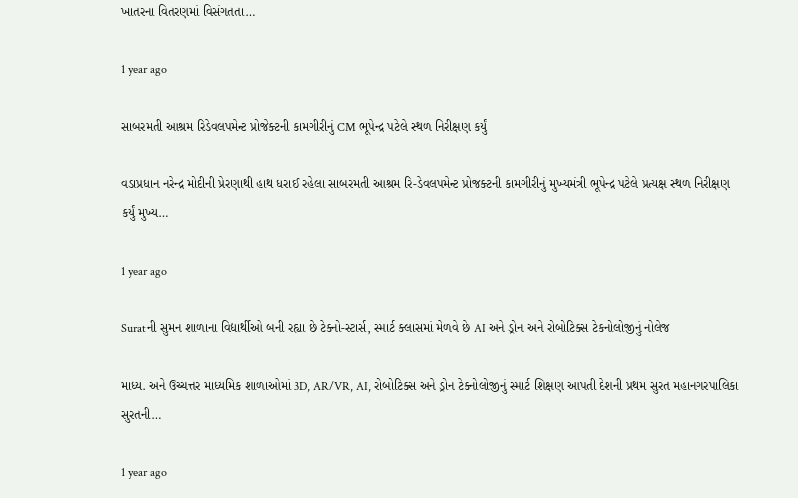ખાતરના વિતરણમાં વિસંગતતા…

1 year ago

સાબરમતી આશ્રમ રિડેવલપમેન્ટ પ્રોજેક્ટની કામગીરીનું CM ભૂપેન્દ્ર પટેલે સ્થળ નિરીક્ષણ કર્યું

વડાપ્રધાન નરેન્દ્ર મોદીની પ્રેરણાથી હાથ ધરાઈ રહેલા સાબરમતી આશ્રમ રિ-ડેવલપમેન્ટ પ્રોજક્ટની કામગીરીનું મુખ્યમંત્રી ભૂપેન્દ્ર પટેલે પ્રત્યક્ષ સ્થળ નિરીક્ષણ કર્યું મુખ્ય…

1 year ago

Suratની સુમન શાળાના વિદ્યાર્થીઓ બની રહ્યા છે ટેક્નો-સ્ટાર્સ, સ્માર્ટ ક્લાસમાં મેળવે છે AI અને ડ્રોન અને રોબોટિક્સ ટેકનોલોજીનું નોલેજ

માધ્ય. અને ઉચ્ચત્તર માધ્યમિક શાળાઓમાં 3D, AR/VR, AI, રોબોટિક્સ અને ડ્રોન ટેક્નોલોજીનું સ્માર્ટ શિક્ષણ આપતી દેશની પ્રથમ સુરત મહાનગરપાલિકા સુરતની…

1 year ago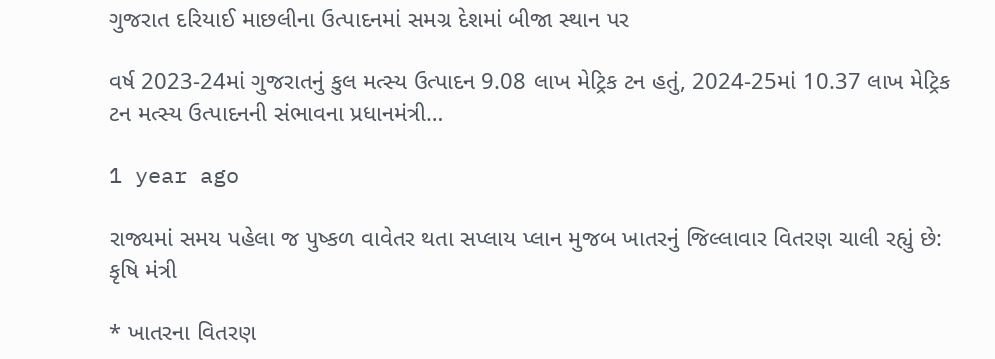ગુજરાત દરિયાઈ માછલીના ઉત્પાદનમાં સમગ્ર દેશમાં બીજા સ્થાન પર

વર્ષ 2023-24માં ગુજરાતનું કુલ મત્સ્ય ઉત્પાદન 9.08 લાખ મેટ્રિક ટન હતું, 2024-25માં 10.37 લાખ મેટ્રિક ટન મત્સ્ય ઉત્પાદનની સંભાવના પ્રધાનમંત્રી…

1 year ago

રાજ્યમાં સમય પહેલા જ પુષ્કળ વાવેતર થતા સપ્લાય પ્લાન મુજબ ખાતરનું જિલ્લાવાર વિતરણ ચાલી રહ્યું છે: કૃષિ મંત્રી

* ખાતરના વિતરણ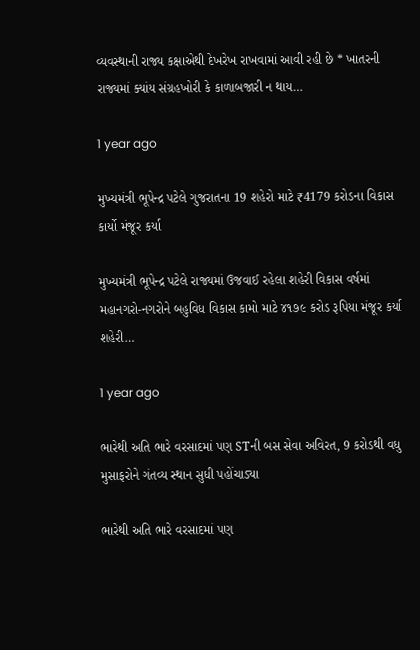વ્યવસ્થાની રાજ્ય કક્ષાએથી દેખરેખ રાખવામાં આવી રહી છે * ખાતરની રાજ્યમાં ક્યાંય સંગ્રહખોરી કે કાળાબજારી ન થાય…

1 year ago

મુખ્યમંત્રી ભૂપેન્દ્ર પટેલે ગુજરાતના 19 શહેરો માટે ₹4179 કરોડના વિકાસ કાર્યો મંજૂર કર્યા

મુખ્યમંત્રી ભૂપેન્દ્ર પટેલે રાજ્યમાં ઉજવાઈ રહેલા શહેરી વિકાસ વર્ષમાં મહાનગરો-નગરોને બહુવિધ વિકાસ કામો માટે ૪૧૭૯ કરોડ રૂપિયા મંજૂર કર્યા શહેરી…

1 year ago

ભારેથી અતિ ભારે વરસાદમાં પણ STની બસ સેવા અવિરત, 9 કરોડથી વધુ મુસાફરોને ગંતવ્ય સ્થાન સુધી પહોંચાડ્યા

ભારેથી અતિ ભારે વરસાદમાં પણ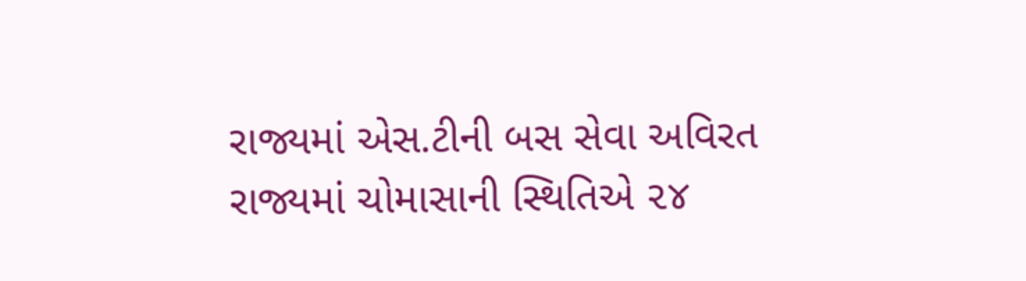રાજ્યમાં એસ.ટીની બસ સેવા અવિરત રાજ્યમાં ચોમાસાની સ્થિતિએ ૨૪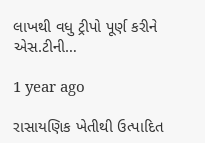લાખથી વધુ ટ્રીપો પૂર્ણ કરીને એસ.ટીની…

1 year ago

રાસાયણિક ખેતીથી ઉત્પાદિત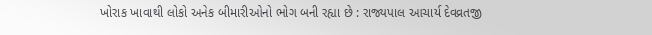ખોરાક ખાવાથી લોકો અનેક બીમારીઓનો ભોગ બની રહ્યા છે : રાજ્યપાલ આચાર્ય દેવવ્રતજી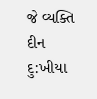જે વ્યક્તિ દીન દુ:ખીયા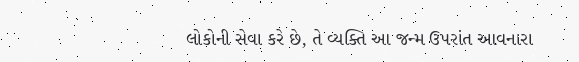લોકોની સેવા કરે છે, તે વ્યક્તિ આ જન્મ ઉપરાંત આવનારા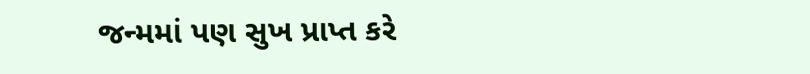જન્મમાં પણ સુખ પ્રાપ્ત કરે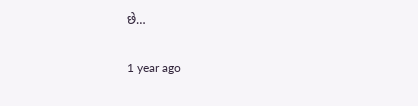છે…

1 year ago